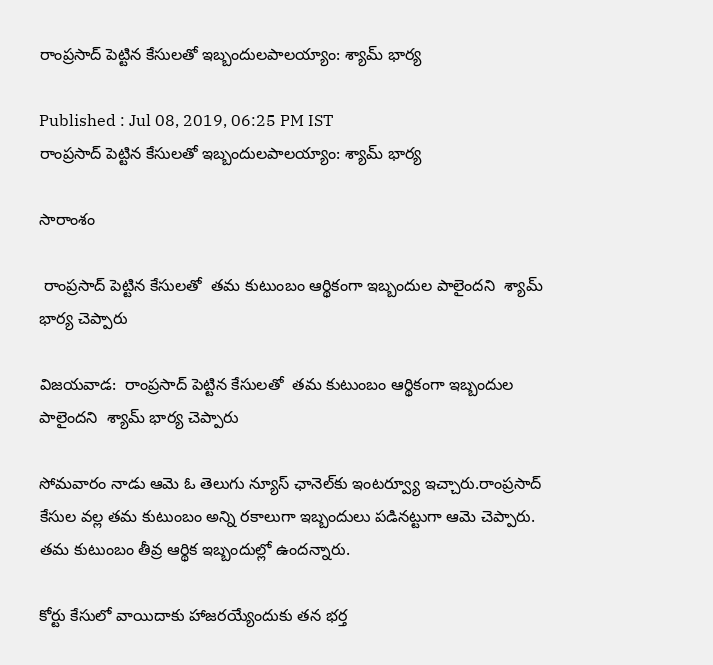రాంప్రసాద్ పెట్టిన కేసులతో ఇబ్బందులపాలయ్యాం: శ్యామ్ భార్య

Published : Jul 08, 2019, 06:25 PM IST
రాంప్రసాద్ పెట్టిన కేసులతో ఇబ్బందులపాలయ్యాం: శ్యామ్ భార్య

సారాంశం

 రాంప్రసాద్ పెట్టిన కేసులతో  తమ కుటుంబం ఆర్థికంగా ఇబ్బందుల పాలైందని  శ్యామ్ భార్య చెప్పారు

విజయవాడ:  రాంప్రసాద్ పెట్టిన కేసులతో  తమ కుటుంబం ఆర్థికంగా ఇబ్బందుల పాలైందని  శ్యామ్ భార్య చెప్పారు

సోమవారం నాడు ఆమె ఓ తెలుగు న్యూస్ ఛానెల్‌కు ఇంటర్వ్యూ ఇచ్చారు.రాంప్రసాద్ కేసుల వల్ల తమ కుటుంబం అన్ని రకాలుగా ఇబ్బందులు పడినట్టుగా ఆమె చెప్పారు.  తమ కుటుంబం తీవ్ర ఆర్థిక ఇబ్బందుల్లో ఉందన్నారు.

కోర్టు కేసులో వాయిదాకు హాజరయ్యేందుకు తన భర్త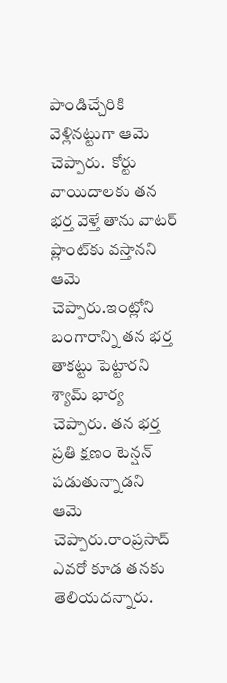పాండిచ్చేరికి వెళ్లినట్టుగా ఆమె చెప్పారు.  కోర్టు వాయిదాలకు తన భర్త వెళ్తే తాను వాటర్ ప్లాంట్‌కు వస్తానని ఆమె చెప్పారు.ఇంట్లోని బంగారాన్ని తన భర్త తాకట్టు పెట్టారని శ్యామ్ భార్య చెప్పారు. తన భర్త ప్రతి క్షణం టెన్షన్ పడుతున్నాడని  ఆమె చెప్పారు.రాంప్రసాద్‌ ఎవరో కూడ తనకు తెలియదన్నారు.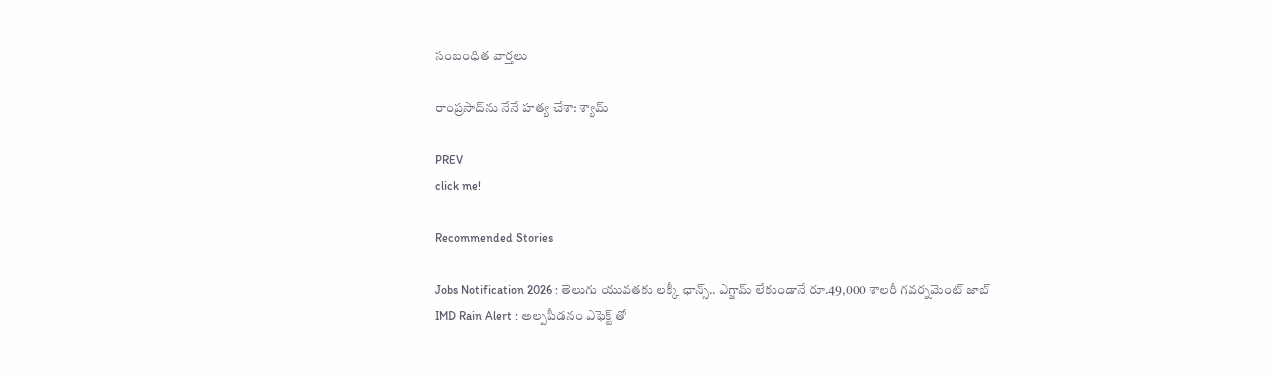సంబంధిత వార్తలు

రాంప్రసాద్‌ను నేనే హత్య చేశా: శ్యామ్

PREV
click me!

Recommended Stories

Jobs Notification 2026 : తెలుగు యువతకు లక్కీ ఛాన్స్.. ఎగ్జామ్ లేకుండానే రూ.49,000 శాలరీ గవర్నమెంట్ జాబ్
IMD Rain Alert : అల్పపీడనం ఎఫెక్ట్ తో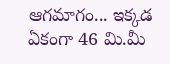ఆగమాగం... ఇక్కడ ఏకంగా 46 మి.మీ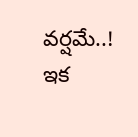వర్షమే..! ఇక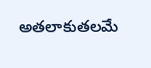అతలాకుతలమే